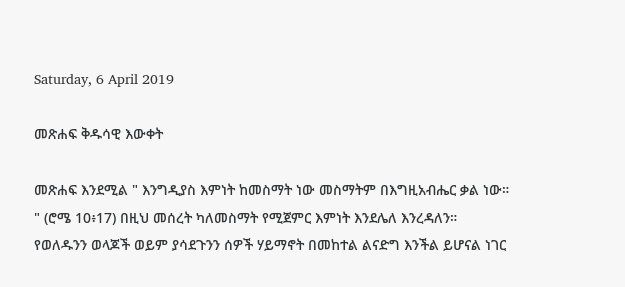Saturday, 6 April 2019

መጽሐፍ ቅዱሳዊ እውቀት

መጽሐፍ እንደሚል " እንግዲያስ እምነት ከመስማት ነው መስማትም በእግዚአብሔር ቃል ነው። " (ሮሜ 10፥17) በዚህ መሰረት ካለመስማት የሚጀምር እምነት እንደሌለ እንረዳለን። የወለዱንን ወላጆች ወይም ያሳደጉንን ሰዎች ሃይማኖት በመከተል ልናድግ እንችል ይሆናል ነገር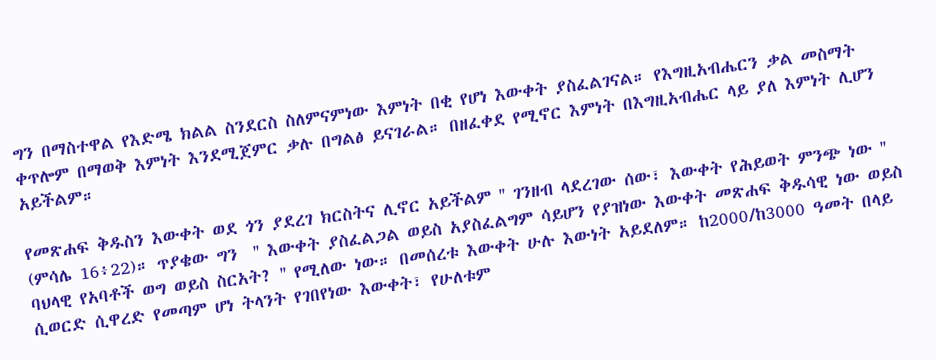ግን በማስተዋል የእድሜ ክልል ስንደርስ ስለምናምነው እምነት በቂ የሆነ እውቀት ያስፈልገናል። የእግዚአብሔርን ቃል መስማት ቀጥሎም በማወቅ እምነት እንደሚጀምር ቃሉ በግልፅ ይናገራል። በዘፈቀደ የሚኖር እምነት በእግዚአብሔር ላይ ያለ እምነት ሊሆን አይችልም።

የመጽሐፍ ቅዱስን እውቀት ወደ ጎን ያደረገ ክርስትና ሊኖር አይችልም '' ገንዘብ ላደረገው ሰው፣ እውቀት የሕይወት ምንጭ ነው '' (ምሳሌ 16፥22)። ጥያቄው ግን  '' እውቀት ያስፈልጋል ወይስ አያስፈልግም ሳይሆን የያዝነው እውቀት መጽሐፍ ቅዱሳዊ ነው ወይስ ባህላዊ የአባቶች ወግ ወይስ ስርአት? '' የሚለው ነው። በመሰረቱ እውቀት ሁሉ እውነት አይደለም። ከ2000/ከ3000 ዓመት በላይ ሲወርድ ሲዋረድ የመጣም ሆነ ትላንት የገበየነው እውቀት፣ የሁለቱም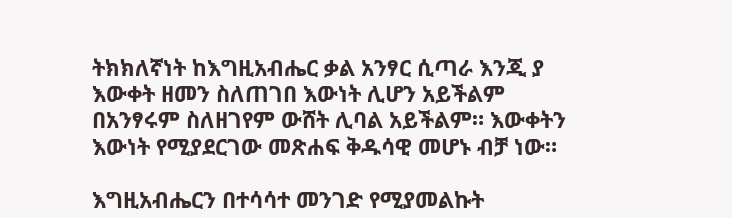ትክክለኛነት ከእግዚአብሔር ቃል አንፃር ሲጣራ እንጂ ያ እውቀት ዘመን ስለጠገበ እውነት ሊሆን አይችልም በአንፃሩም ስለዘገየም ውሸት ሊባል አይችልም። እውቀትን እውነት የሚያደርገው መጽሐፍ ቅዱሳዊ መሆኑ ብቻ ነው።

እግዚአብሔርን በተሳሳተ መንገድ የሚያመልኩት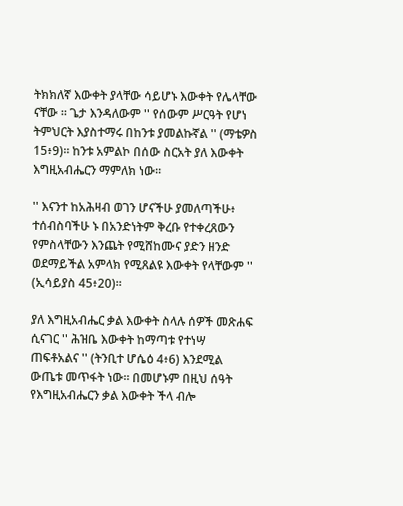ትክክለኛ እውቀት ያላቸው ሳይሆኑ እውቀት የሌላቸው ናቸው ። ጌታ እንዳለውም '' የሰውም ሥርዓት የሆነ ትምህርት እያስተማሩ በከንቱ ያመልኩኛል '' (ማቴዎስ 15፥9)። ከንቱ አምልኮ በሰው ስርአት ያለ እውቀት እግዚአብሔርን ማምለክ ነው።

'' እናንተ ከአሕዛብ ወገን ሆናችሁ ያመለጣችሁ፥ ተሰብስባችሁ ኑ በአንድነትም ቅረቡ የተቀረጸውን የምስላቸውን እንጨት የሚሸከሙና ያድን ዘንድ ወደማይችል አምላክ የሚጸልዩ እውቀት የላቸውም '' (ኢሳይያስ 45፥20)።

ያለ እግዚአብሔር ቃል እውቀት ስላሉ ሰዎች መጽሐፍ ሲናገር '' ሕዝቤ እውቀት ከማጣቱ የተነሣ ጠፍቶአልና '' (ትንቢተ ሆሴዕ 4፥6) እንደሚል ውጤቱ መጥፋት ነው። በመሆኑም በዚህ ሰዓት የእግዚአብሔርን ቃል እውቀት ችላ ብሎ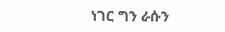ነገር ግን ራሱን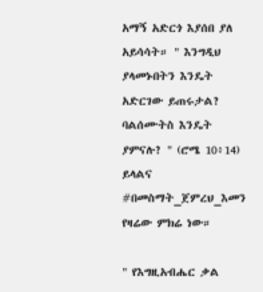አማኝ አድርጎ እያሰበ ያለ አይሳሳት። " እንግዲህ ያላመኑበትን እንዴት አድርገው ይጠሩታል? ባልሰሙትስ እንዴት ያምናሉ? " (ሮሜ 10፥14) ይላልና #በመስማት_ጀምረህ_እመን የዛሬው ምክሬ ነው።

" የእግዚአብሔር ቃል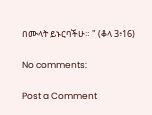በሙላት ይኑርባችሁ። " (ቆላ 3፥16)

No comments:

Post a Comment